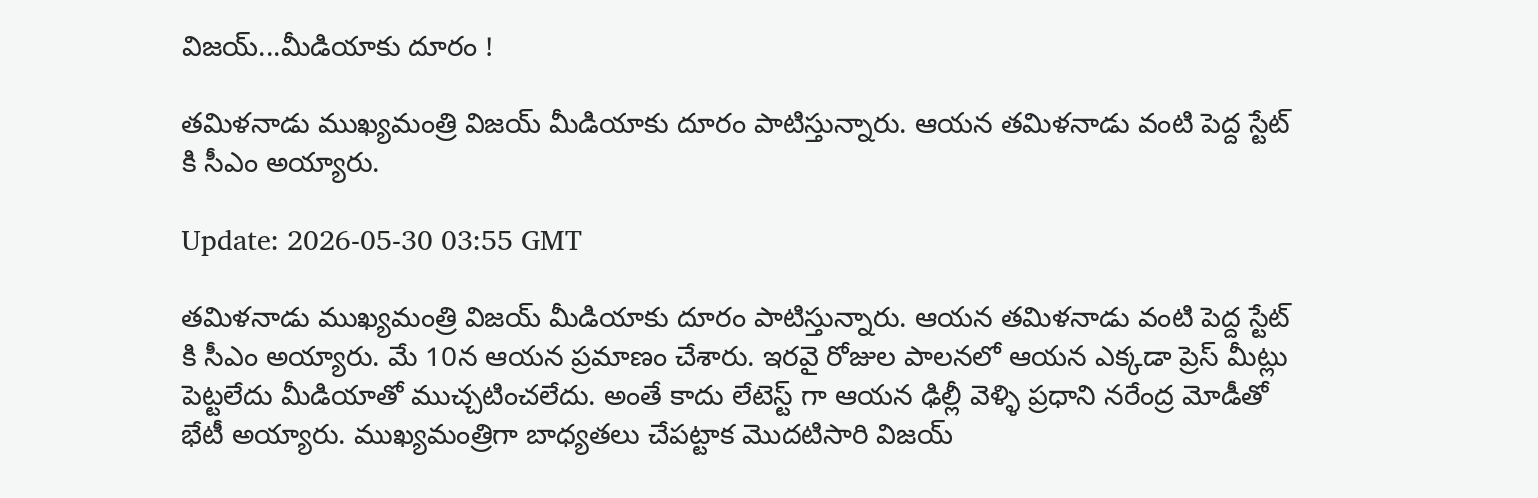విజయ్...మీడియాకు దూరం !

తమిళనాడు ముఖ్యమంత్రి విజయ్ మీడియాకు దూరం పాటిస్తున్నారు. ఆయన తమిళనాడు వంటి పెద్ద స్టేట్ కి సీఎం అయ్యారు.

Update: 2026-05-30 03:55 GMT

తమిళనాడు ముఖ్యమంత్రి విజయ్ మీడియాకు దూరం పాటిస్తున్నారు. ఆయన తమిళనాడు వంటి పెద్ద స్టేట్ కి సీఎం అయ్యారు. మే 10న ఆయన ప్రమాణం చేశారు. ఇరవై రోజుల పాలనలో ఆయన ఎక్కడా ప్రెస్ మీట్లు పెట్టలేదు మీడియాతో ముచ్చటించలేదు. అంతే కాదు లేటెస్ట్ గా ఆయన ఢిల్లీ వెళ్ళి ప్రధాని నరేంద్ర మోడీతో భేటీ అయ్యారు. ముఖ్యమంత్రిగా బాధ్యతలు చేపట్టాక మొదటిసారి విజయ్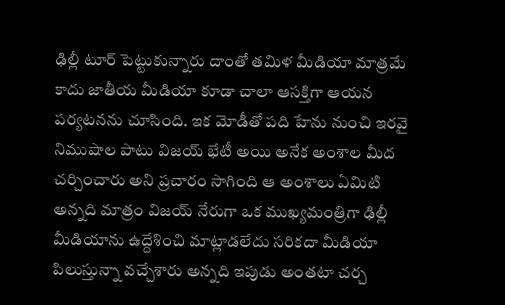ఢిల్లీ టూర్ పెట్టుకున్నారు దాంతో తమిళ మీడియా మాత్రమే కాదు జాతీయ మీడియా కూడా చాలా ఆసక్తిగా ఆయన పర్యటనను చూసింది. ఇక మోడీతో పది హేను నుంచి ఇరవై నిముషాల పాటు విజయ్ భేటీ అయి అనేక అంశాల మీద చర్చించారు అని ప్రచారం సాగింది ఆ అంశాలు ఏమిటి అన్నది మాత్రం విజయ్ నేరుగా ఒక ముఖ్యమంత్రిగా ఢిల్లీ మీడియాను ఉద్దేశించి మాట్లాడలేదు సరికదా మీడియా పిలుస్తున్నా వచ్చేశారు అన్నది ఇపుడు అంతటా చర్చ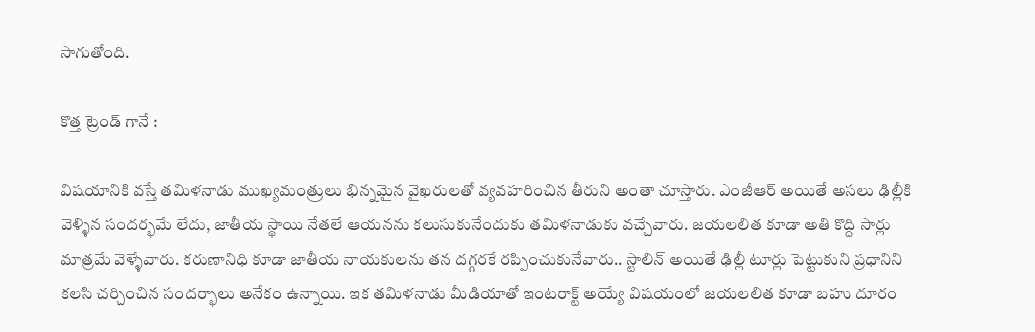సాగుతోంది.

కొత్త ట్రెండ్ గానే :

విషయానికి వస్తే తమిళనాడు ముఖ్యమంత్రులు భిన్నమైన వైఖరులతో వ్యవహరించిన తీరుని అంతా చూస్తారు. ఎంజీఆర్ అయితే అసలు ఢిల్లీకి వెళ్ళిన సందర్భమే లేదు, జాతీయ స్థాయి నేతలే ఆయనను కలుసుకునేందుకు తమిళనాడుకు వచ్చేవారు. జయలలిత కూడా అతి కొద్ది సార్లు మాత్రమే వెళ్ళేవారు. కరుణానిధి కూడా జాతీయ నాయకులను తన దగ్గరకే రప్పించుకునేవారు.. స్టాలిన్ అయితే ఢిల్లీ టూర్లు పెట్టుకుని ప్రధానిని కలసి చర్చించిన సందర్భాలు అనేకం ఉన్నాయి. ఇక తమిళనాడు మీడియాతో ఇంటరాక్ట్ అయ్యే విషయంలో జయలలిత కూడా బహు దూరం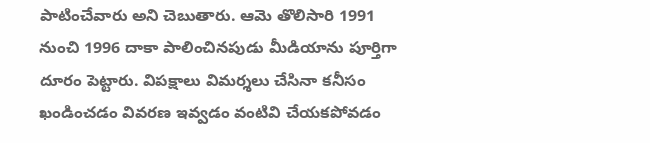పాటించేవారు అని చెబుతారు. ఆమె తొలిసారి 1991 నుంచి 1996 దాకా పాలించినపుడు మీడియాను పూర్తిగా దూరం పెట్టారు. విపక్షాలు విమర్శలు చేసినా కనీసం ఖండించడం వివరణ ఇవ్వడం వంటివి చేయకపోవడం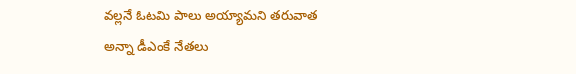వల్లనే ఓటమి పాలు అయ్యామని తరువాత అన్నా డీఎంకే నేతలు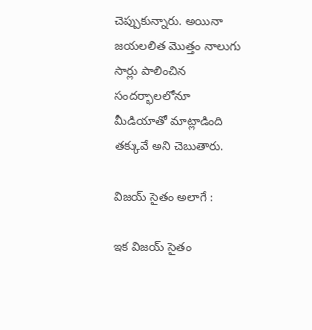చెప్పుకున్నారు. అయినా జయలలిత మొత్తం నాలుగు సార్లు పాలించిన సందర్భాలలోనూ మీడియాతో మాట్లాడింది తక్కువే అని చెబుతారు.

విజయ్ సైతం అలాగే :

ఇక విజయ్ సైతం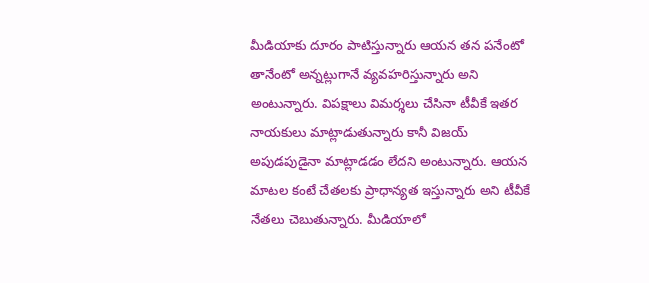మీడియాకు దూరం పాటిస్తున్నారు ఆయన తన పనేంటో తానేంటో అన్నట్లుగానే వ్యవహరిస్తున్నారు అని అంటున్నారు. విపక్షాలు విమర్శలు చేసినా టీవీకే ఇతర నాయకులు మాట్లాడుతున్నారు కానీ విజయ్ అపుడపుడైనా మాట్లాడడం లేదని అంటున్నారు. ఆయన మాటల కంటే చేతలకు ప్రాధాన్యత ఇస్తున్నారు అని టీవీకే నేతలు చెబుతున్నారు. మీడియాలో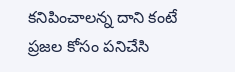కనిపించాలన్న దాని కంటే ప్రజల కోసం పనిచేసి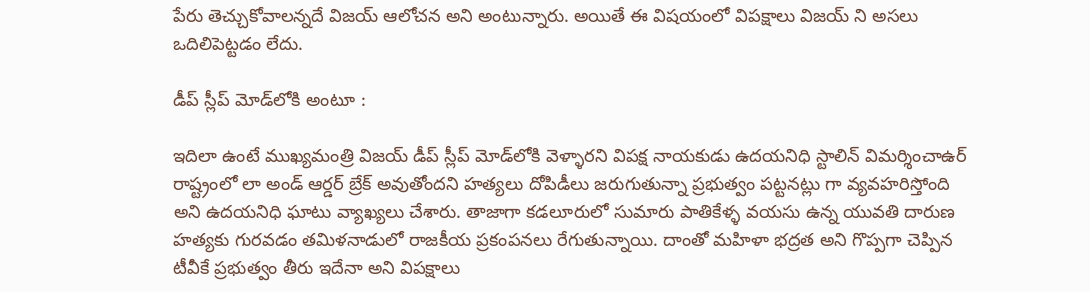పేరు తెచ్చుకోవాలన్నదే విజయ్ ఆలోచన అని అంటున్నారు. అయితే ఈ విషయంలో విపక్షాలు విజయ్ ని అసలు ఒదిలిపెట్టడం లేదు.

డీప్ స్లీప్ మోడ్‌లోకి అంటూ :

ఇదిలా ఉంటే ముఖ్యమంత్రి విజయ్ డీప్ స్లీప్ మోడ్‌లోకి వెళ్ళారని విపక్ష నాయకుడు ఉదయనిధి స్టాలిన్ విమర్శించాఉర్ రాష్ట్రంలో లా అండ్ ఆర్డర్ బ్రేక్ అవుతోందని హత్యలు దోపిడీలు జరుగుతున్నా ప్రభుత్వం పట్టనట్లు గా వ్యవహరిస్తోంది అని ఉదయనిధి ఘాటు వ్యాఖ్యలు చేశారు. తాజాగా కడలూరులో సుమారు పాతికేళ్ళ వయసు ఉన్న యువతి దారుణ హత్యకు గురవడం తమిళనాడులో రాజకీయ ప్రకంపనలు రేగుతున్నాయి. దాంతో మహిళా భద్రత అని గొప్పగా చెప్పిన టీవీకే ప్రభుత్వం తీరు ఇదేనా అని విపక్షాలు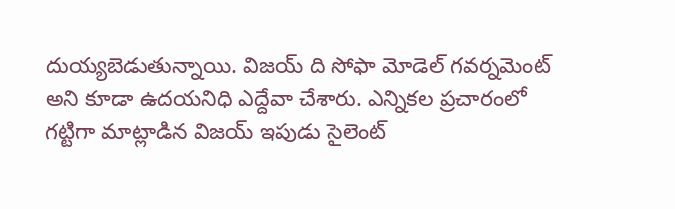దుయ్యబెడుతున్నాయి. విజయ్ ది సోఫా మోడెల్ గవర్నమెంట్ అని కూడా ఉదయనిధి ఎద్దేవా చేశారు. ఎన్నికల ప్రచారంలో గట్టిగా మాట్లాడిన విజయ్ ఇపుడు సైలెంట్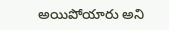అయిపోయారు అని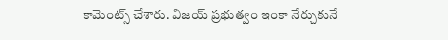కామెంట్స్ చేశారు. విజయ్ ప్రభుత్వం ఇంకా నేర్చుకునే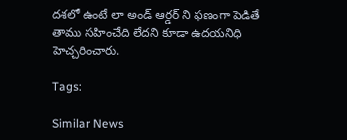దశలో ఉంటే లా అండ్ ఆర్డర్ ని ఫణంగా పెడితే తాము సహించేది లేదని కూడా ఉదయనిధి హెచ్చరించారు.

Tags:

Similar News